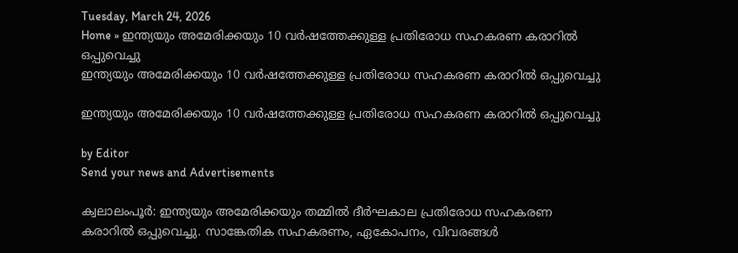Tuesday, March 24, 2026
Home » ഇന്ത്യയും അമേരിക്കയും 10 വർഷത്തേക്കുള്ള പ്രതിരോധ സഹകരണ കരാറിൽ ഒപ്പുവെച്ചു
ഇന്ത്യയും അമേരിക്കയും 10 വർഷത്തേക്കുള്ള പ്രതിരോധ സഹകരണ കരാറിൽ ഒപ്പുവെച്ചു

ഇന്ത്യയും അമേരിക്കയും 10 വർഷത്തേക്കുള്ള പ്രതിരോധ സഹകരണ കരാറിൽ ഒപ്പുവെച്ചു

by Editor
Send your news and Advertisements

ക്വലാലംപൂർ: ഇന്ത്യയും അമേരിക്കയും തമ്മിൽ ദീർഘകാല പ്രതിരോധ സഹകരണ കരാറിൽ ഒപ്പുവെച്ചു. സാങ്കേതിക സഹകരണം, ഏകോപനം, വിവരങ്ങൾ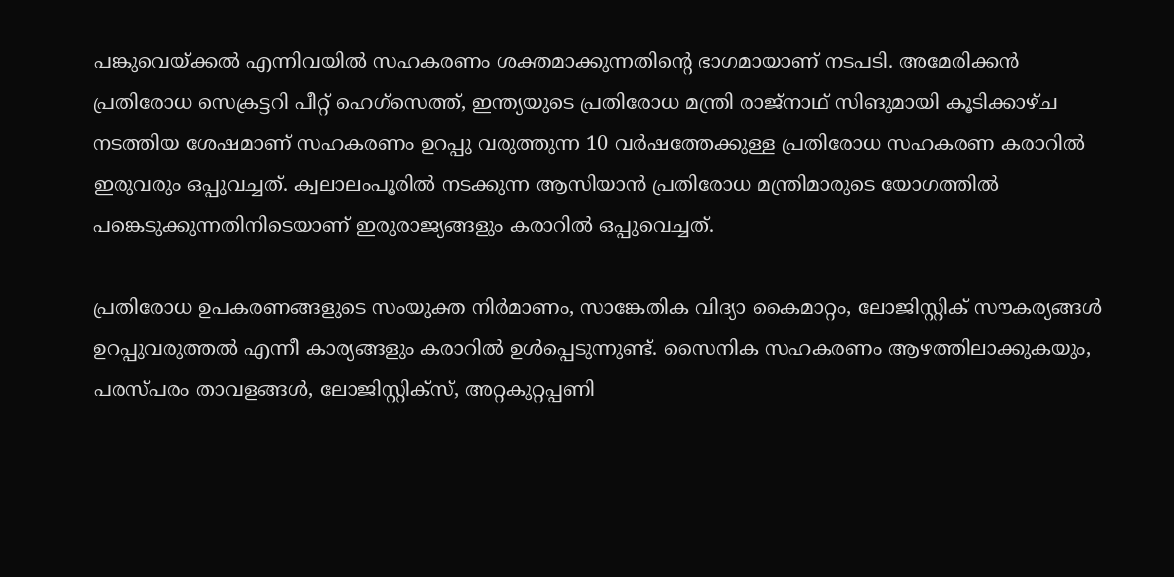പങ്കുവെയ്ക്കൽ എന്നിവയിൽ സഹകരണം ശക്തമാക്കുന്നതിൻ്റെ ഭാഗമായാണ് നടപടി. അമേരിക്കൻ പ്രതിരോധ സെക്രട്ടറി പീറ്റ് ഹെഗ്സെത്ത്, ഇന്ത്യയുടെ പ്രതിരോധ മന്ത്രി രാജ്‌നാഥ് സിങുമായി കൂടിക്കാഴ്‌ച നടത്തിയ ശേഷമാണ് സഹകരണം ഉറപ്പു വരുത്തുന്ന 10 വർഷത്തേക്കുള്ള പ്രതിരോധ സഹകരണ കരാറിൽ ഇരുവരും ഒപ്പുവച്ചത്. ക്വലാലംപൂരിൽ നടക്കുന്ന ആസിയാൻ പ്രതിരോധ മന്ത്രിമാരുടെ യോഗത്തിൽ പങ്കെടുക്കുന്നതിനിടെയാണ് ഇരുരാജ്യങ്ങളും കരാറിൽ ഒപ്പുവെച്ചത്.

പ്രതിരോധ ഉപകരണങ്ങളുടെ സംയുക്ത നിർമാണം, സാങ്കേതിക വിദ്യാ കൈമാറ്റം, ലോജിസ്റ്റിക് സൗകര്യങ്ങൾ ഉറപ്പുവരുത്തൽ എന്നീ കാര്യങ്ങളും കരാറിൽ ഉൾപ്പെടുന്നുണ്ട്. സൈനിക സഹകരണം ആഴത്തിലാക്കുകയും, പരസ്പ‌രം താവളങ്ങൾ, ലോജിസ്റ്റിക്‌സ്, അറ്റകുറ്റപ്പണി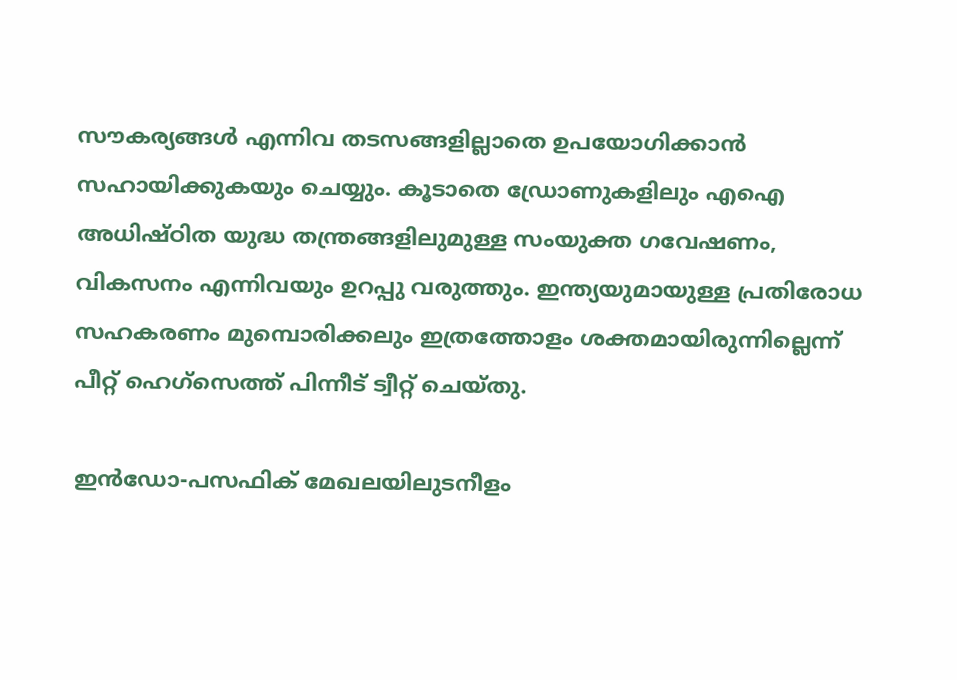സൗകര്യങ്ങൾ എന്നിവ തടസങ്ങളില്ലാതെ ഉപയോഗിക്കാൻ സഹായിക്കുകയും ചെയ്യും. കൂടാതെ ഡ്രോണുകളിലും എഐ അധിഷ്‌ഠിത യുദ്ധ തന്ത്രങ്ങളിലുമുള്ള സംയുക്ത ഗവേഷണം, വികസനം എന്നിവയും ഉറപ്പു വരുത്തും. ഇന്ത്യയുമായുള്ള പ്രതിരോധ സഹകരണം മുമ്പൊരിക്കലും ഇത്രത്തോളം ശക്തമായിരുന്നില്ലെന്ന് പീറ്റ് ഹെഗ്സെത്ത് പിന്നീട് ട്വീറ്റ് ചെയ്തു.

ഇൻഡോ-പസഫിക് മേഖലയിലുടനീളം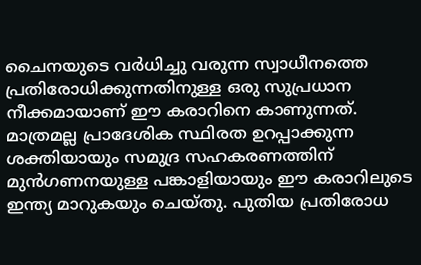ചൈനയുടെ വർധിച്ചു വരുന്ന സ്വാധീനത്തെ പ്രതിരോധിക്കുന്നതിനുള്ള ഒരു സുപ്രധാന നീക്കമായാണ് ഈ കരാറിനെ കാണുന്നത്. മാത്രമല്ല പ്രാദേശിക സ്ഥിരത ഉറപ്പാക്കുന്ന ശക്തിയായും സമുദ്ര സഹകരണത്തിന് മുൻഗണനയുള്ള പങ്കാളിയായും ഈ കരാറിലുടെ ഇന്ത്യ മാറുകയും ചെയ്തു‌. പുതിയ പ്രതിരോധ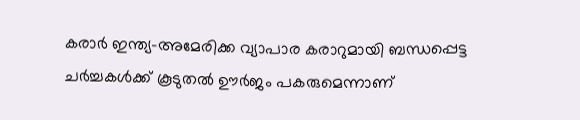കരാർ ഇന്ത്യ-അമേരിക്ക വ്യാപാര കരാറുമായി ബന്ധപ്പെട്ട ചർച്ചകൾക്ക് കൂടുതൽ ഊർജം പകരുമെന്നാണ്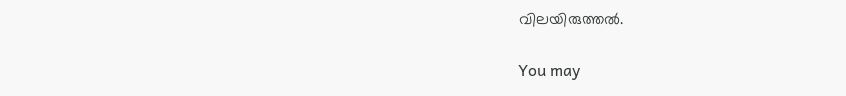വിലയിരുത്തൽ.

You may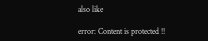also like

error: Content is protected !!